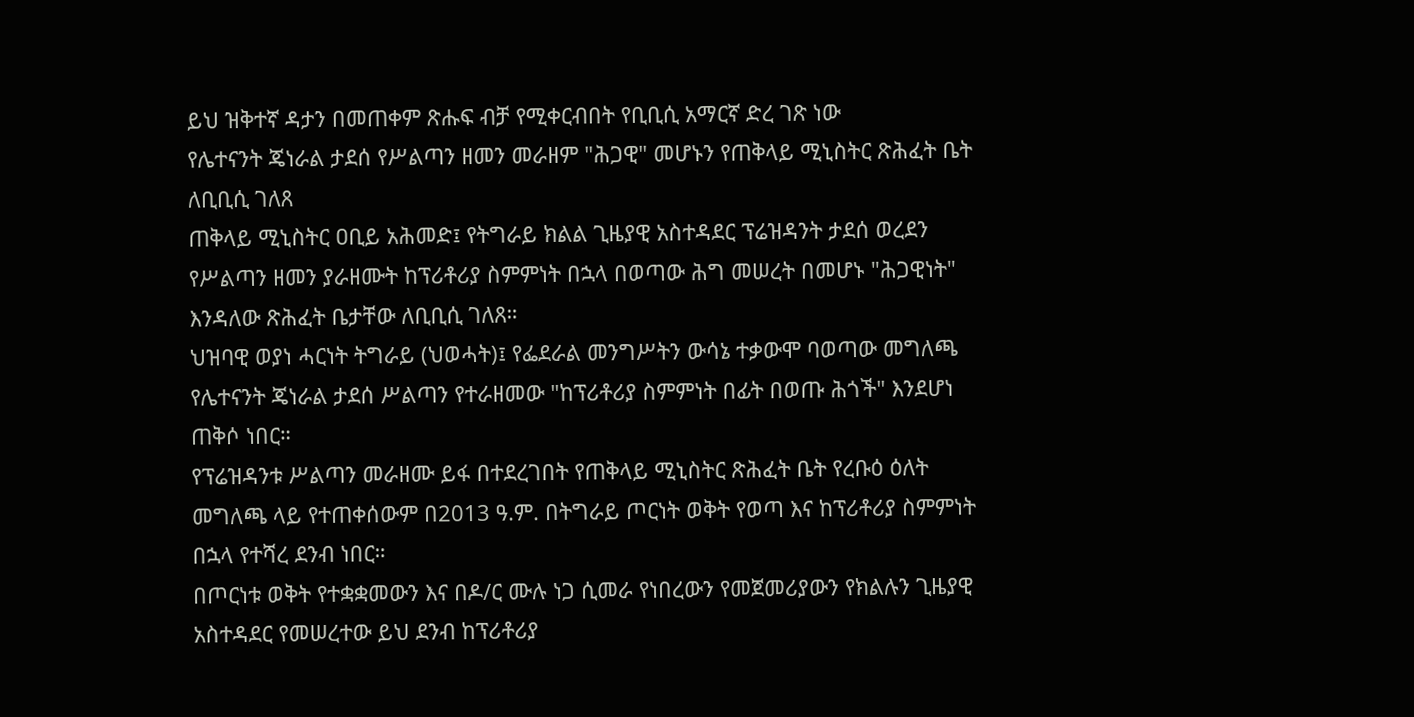ይህ ዝቅተኛ ዳታን በመጠቀም ጽሑፍ ብቻ የሚቀርብበት የቢቢሲ አማርኛ ድረ ገጽ ነው
የሌተናንት ጄነራል ታደሰ የሥልጣን ዘመን መራዘም "ሕጋዊ" መሆኑን የጠቅላይ ሚኒስትር ጽሕፈት ቤት ለቢቢሲ ገለጸ
ጠቅላይ ሚኒስትር ዐቢይ አሕመድ፤ የትግራይ ክልል ጊዜያዊ አስተዳደር ፕሬዝዳንት ታደሰ ወረደን የሥልጣን ዘመን ያራዘሙት ከፕሪቶሪያ ስምምነት በኋላ በወጣው ሕግ መሠረት በመሆኑ "ሕጋዊነት" እንዳለው ጽሕፈት ቤታቸው ለቢቢሲ ገለጸ።
ህዝባዊ ወያነ ሓርነት ትግራይ (ህወሓት)፤ የፌደራል መንግሥትን ውሳኔ ተቃውሞ ባወጣው መግለጫ የሌተናንት ጄነራል ታደሰ ሥልጣን የተራዘመው "ከፕሪቶሪያ ስምምነት በፊት በወጡ ሕጎች" እንደሆነ ጠቅሶ ነበር።
የፕሬዝዳንቱ ሥልጣን መራዘሙ ይፋ በተደረገበት የጠቅላይ ሚኒስትር ጽሕፈት ቤት የረቡዕ ዕለት መግለጫ ላይ የተጠቀሰውም በ2013 ዓ.ም. በትግራይ ጦርነት ወቅት የወጣ እና ከፕሪቶሪያ ስምምነት በኋላ የተሻረ ደንብ ነበር።
በጦርነቱ ወቅት የተቋቋመውን እና በዶ/ር ሙሉ ነጋ ሲመራ የነበረውን የመጀመሪያውን የክልሉን ጊዜያዊ አስተዳደር የመሠረተው ይህ ደንብ ከፕሪቶሪያ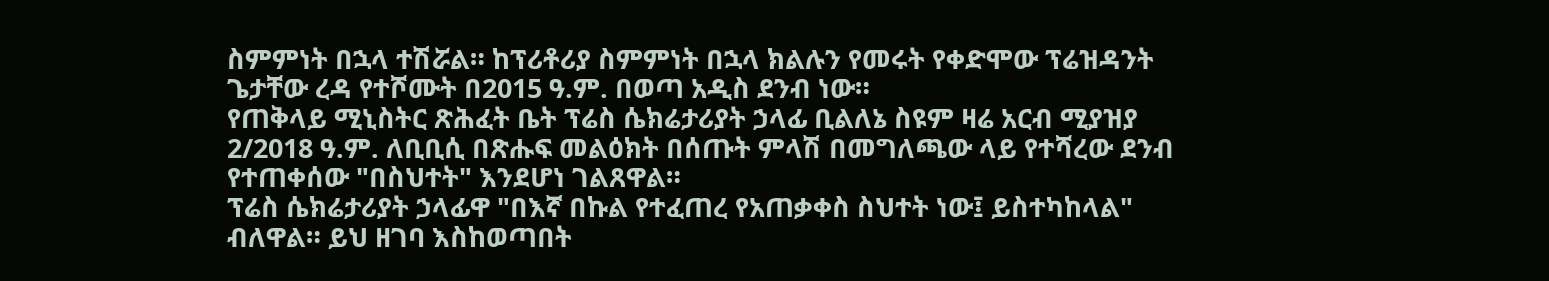ስምምነት በኋላ ተሽሯል። ከፕሪቶሪያ ስምምነት በኋላ ክልሉን የመሩት የቀድሞው ፕሬዝዳንት ጌታቸው ረዳ የተሾሙት በ2015 ዓ.ም. በወጣ አዲስ ደንብ ነው።
የጠቅላይ ሚኒስትር ጽሕፈት ቤት ፕሬስ ሴክሬታሪያት ኃላፊ ቢልለኔ ስዩም ዛሬ አርብ ሚያዝያ 2/2018 ዓ.ም. ለቢቢሲ በጽሑፍ መልዕክት በሰጡት ምላሽ በመግለጫው ላይ የተሻረው ደንብ የተጠቀሰው "በስህተት" እንደሆነ ገልጸዋል።
ፕሬስ ሴክሬታሪያት ኃላፊዋ "በእኛ በኩል የተፈጠረ የአጠቃቀስ ስህተት ነው፤ ይስተካከላል" ብለዋል። ይህ ዘገባ እስከወጣበት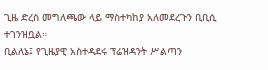ጊዜ ድረስ መግለጫው ላይ ማስተካከያ አለመደረጉን ቢቢሲ ተገንዝቧል።
ቢልለኔ፤ የጊዜያዊ አስተዳደሩ ፕሬዝዳንት ሥልጣን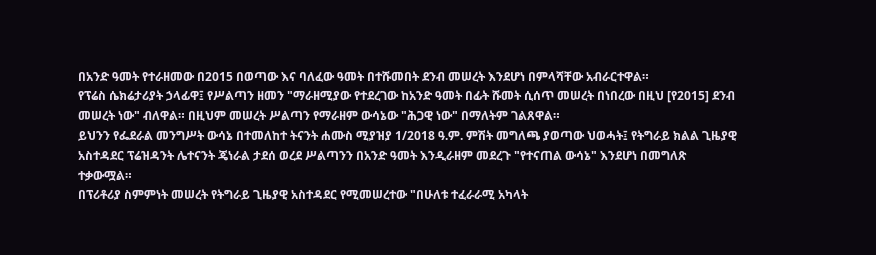በአንድ ዓመት የተራዘመው በ2015 በወጣው እና ባለፈው ዓመት በተሹመበት ደንብ መሠረት እንደሆነ በምላሻቸው አብራርተዋል።
የፕሬስ ሴክሬታሪያት ኃላፊዋ፤ የሥልጣን ዘመን "ማራዘሚያው የተደረገው ከአንድ ዓመት በፊት ሹመት ሲሰጥ መሠረት በነበረው በዚህ [የ2015] ደንብ መሠረት ነው" ብለዋል። በዚህም መሠረት ሥልጣን የማራዘም ውሳኔው "ሕጋዊ ነው" በማለትም ገልጸዋል።
ይህንን የፌደራል መንግሥት ውሳኔ በተመለከተ ትናንት ሐሙስ ሚያዝያ 1/2018 ዓ.ም. ምሽት መግለጫ ያወጣው ህወሓት፤ የትግራይ ክልል ጊዜያዊ አስተዳደር ፕሬዝዳንት ሌተናንት ጄነራል ታደሰ ወረደ ሥልጣንን በአንድ ዓመት እንዲራዘም መደረጉ "የተናጠል ውሳኔ" እንደሆነ በመግለጽ ተቃውሟል።
በፕሪቶሪያ ስምምነት መሠረት የትግራይ ጊዜያዊ አስተዳደር የሚመሠረተው "በሁለቱ ተፈራራሚ አካላት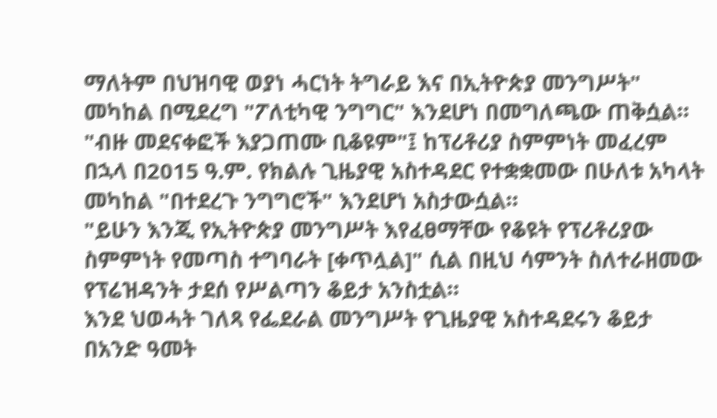ማለትም በህዝባዊ ወያነ ሓርነት ትግራይ እና በኢትዮጵያ መንግሥት" መካከል በሚደረግ "ፖለቲካዊ ንግግር" እንደሆነ በመግለጫው ጠቅሷል።
"ብዙ መደናቀፎች እያጋጠሙ ቢቆዩም"፤ ከፕሪቶሪያ ስምምነት መፈረም በኋላ በ2015 ዓ.ም. የክልሉ ጊዜያዊ አስተዳደር የተቋቋመው በሁለቱ አካላት መካከል "በተደረጉ ንግግሮች" እንደሆነ አስታውሷል።
"ይሁን እንጂ የኢትዮጵያ መንግሥት እየፈፀማቸው የቆዩት የፕሪቶሪያው ስምምነት የመጣስ ተግባራት [ቀጥሏል]" ሲል በዚህ ሳምንት ስለተራዘመው የፕሬዝዳንት ታደሰ የሥልጣን ቆይታ አንስቷል።
እንደ ህወሓት ገለጻ የፌደራል መንግሥት የጊዜያዊ አስተዳደሩን ቆይታ በአንድ ዓመት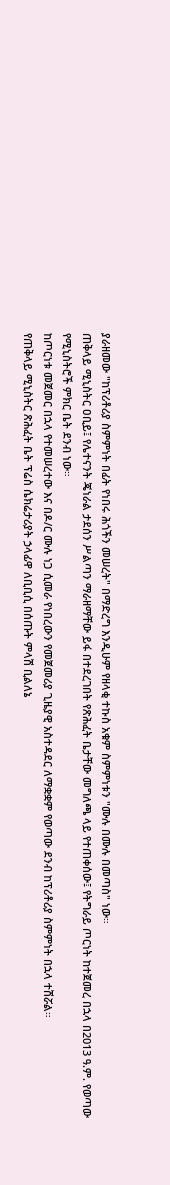ያራዘመው "ከፕሪቶሪያ ስምምነት በፊት የነበሩ ሕጎችን መሠረት" በማድረግ እንዲሁም የዘላቂ ተኩስ አቁም ስምምነቱን "ሙሉ በሙሉ በመጣስ" ነው።
ጠቅላይ ሚኒስትር ዐቢይ፤ የሌተናንት ጄነራል ታደሰን ሥልጣን ማራዘማቸው ይፋ በተደረገበት የጽሕፈት ቤታቸው መግለጫ ላይ የተጠቀሰው፤ የትግራይ ጦርነት ከተጀመረ በኋላ በ2013 ዓ.ም. የወጣው የሚኒስትሮች ምክር ቤት ደንብ ነው።
ከጦርነቱ መጀመር በኋላ የተመሠረተው እና በዶ/ር ሙሉ ነጋ ሲመራ የነበረውን የመጀመሪያ ጊዜያዊ አስተዳደር ለማቋቋም የወጣው ደንብ ከፕሪቶሪያ ስምምነት በኋላ ተሽሯል።
የጠቅላይ ሚኒስትር ጽሕፈት ቤት ፕሬስ ሴክሬታሪያት ኃላፊዋ ለቢቢሲ በሰጡት ምላሽ ቢልለኔ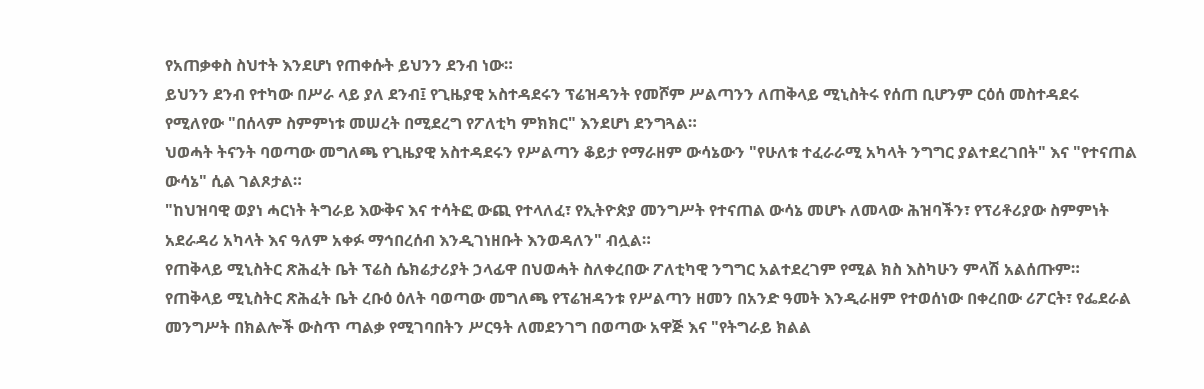የአጠቃቀስ ስህተት እንደሆነ የጠቀሱት ይህንን ደንብ ነው።
ይህንን ደንብ የተካው በሥራ ላይ ያለ ደንብ፤ የጊዜያዊ አስተዳደሩን ፕሬዝዳንት የመሾም ሥልጣንን ለጠቅላይ ሚኒስትሩ የሰጠ ቢሆንም ርዕሰ መስተዳደሩ የሚለየው "በሰላም ስምምነቱ መሠረት በሚደረግ የፖለቲካ ምክክር" እንደሆነ ደንግጓል።
ህወሓት ትናንት ባወጣው መግለጫ የጊዜያዊ አስተዳደሩን የሥልጣን ቆይታ የማራዘም ውሳኔውን "የሁለቱ ተፈራራሚ አካላት ንግግር ያልተደረገበት" እና "የተናጠል ውሳኔ" ሲል ገልጾታል።
"ከህዝባዊ ወያነ ሓርነት ትግራይ እውቅና እና ተሳትፎ ውጪ የተላለፈ፣ የኢትዮጵያ መንግሥት የተናጠል ውሳኔ መሆኑ ለመላው ሕዝባችን፣ የፕሪቶሪያው ስምምነት አደራዳሪ አካላት እና ዓለም አቀፉ ማኅበረሰብ እንዲገነዘቡት እንወዳለን" ብሏል።
የጠቅላይ ሚኒስትር ጽሕፈት ቤት ፕሬስ ሴክሬታሪያት ኃላፊዋ በህወሓት ስለቀረበው ፖለቲካዊ ንግግር አልተደረገም የሚል ክስ እስካሁን ምላሽ አልሰጡም።
የጠቅላይ ሚኒስትር ጽሕፈት ቤት ረቡዕ ዕለት ባወጣው መግለጫ የፕሬዝዳንቱ የሥልጣን ዘመን በአንድ ዓመት እንዲራዘም የተወሰነው በቀረበው ሪፖርት፣ የፌደራል መንግሥት በክልሎች ውስጥ ጣልቃ የሚገባበትን ሥርዓት ለመደንገግ በወጣው አዋጅ እና "የትግራይ ክልል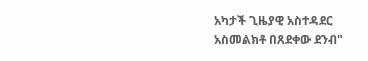አካታች ጊዜያዊ አስተዳደር አስመልክቶ በጸደቀው ደንብ"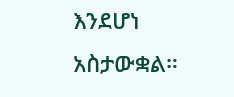እንደሆነ አስታውቋል።